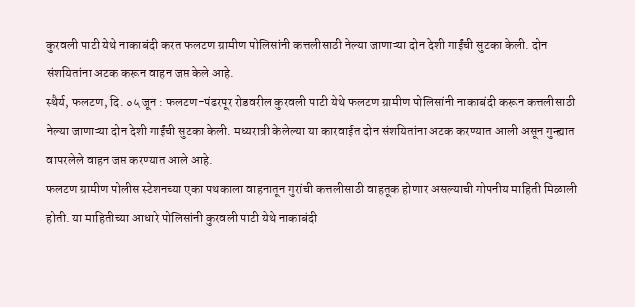कुरवली पाटी येथे नाकाबंदी करत फलटण ग्रामीण पोलिसांनी कत्तलीसाठी नेल्या जाणाऱ्या दोन देशी गाईंची सुटका केली. दोन संशयितांना अटक करून वाहन जप्त केले आहे.
स्थैर्य, फलटण, दि. ०५ जून : फलटण-पंढरपूर रोडवरील कुरवली पाटी येथे फलटण ग्रामीण पोलिसांनी नाकाबंदी करून कत्तलीसाठी नेल्या जाणाऱ्या दोन देशी गाईंची सुटका केली. मध्यरात्री केलेल्या या कारवाईत दोन संशयितांना अटक करण्यात आली असून गुन्ह्यात वापरलेले वाहन जप्त करण्यात आले आहे.
फलटण ग्रामीण पोलीस स्टेशनच्या एका पथकाला वाहनातून गुरांची कत्तलीसाठी वाहतूक होणार असल्याची गोपनीय माहिती मिळाली होती. या माहितीच्या आधारे पोलिसांनी कुरवली पाटी येथे नाकाबंदी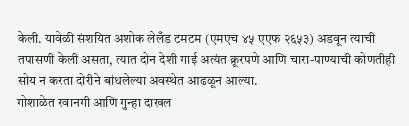केली. यावेळी संशयित अशोक लेलँड टमटम (एमएच ४५ एएफ २६५३) अडवून त्याची तपासणी केली असता, त्यात दोन देशी गाई अत्यंत क्रूरपणे आणि चारा-पाण्याची कोणतीही सोय न करता दोरीने बांधलेल्या अवस्थेत आढळून आल्या.
गोशाळेत रवानगी आणि गुन्हा दाखल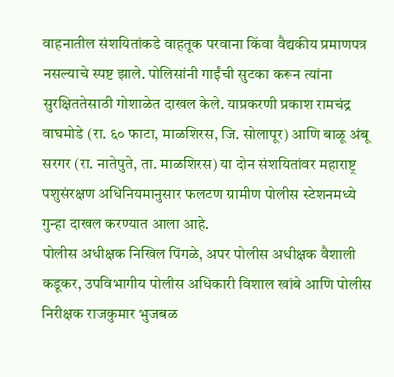वाहनातील संशयितांकडे वाहतूक परवाना किंवा वैद्यकीय प्रमाणपत्र नसल्याचे स्पष्ट झाले. पोलिसांनी गाईंची सुटका करून त्यांना सुरक्षिततेसाठी गोशाळेत दाखल केले. याप्रकरणी प्रकाश रामचंद्र वाघमोडे (रा. ६० फाटा, माळशिरस, जि. सोलापूर) आणि बाळू अंबू सरगर (रा. नातेपुते, ता. माळशिरस) या दोन संशयितांवर महाराष्ट्र पशुसंरक्षण अधिनियमानुसार फलटण ग्रामीण पोलीस स्टेशनमध्ये गुन्हा दाखल करण्यात आला आहे.
पोलीस अधीक्षक निखिल पिंगळे, अपर पोलीस अधीक्षक वैशाली कडूकर, उपविभागीय पोलीस अधिकारी विशाल खांबे आणि पोलीस निरीक्षक राजकुमार भुजबळ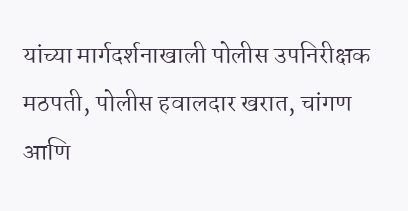यांच्या मार्गदर्शनाखाली पोलीस उपनिरीक्षक मठपती, पोलीस हवालदार खरात, चांगण आणि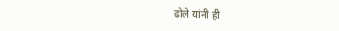ढोले यांनी ही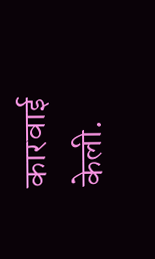कारवाई केली.